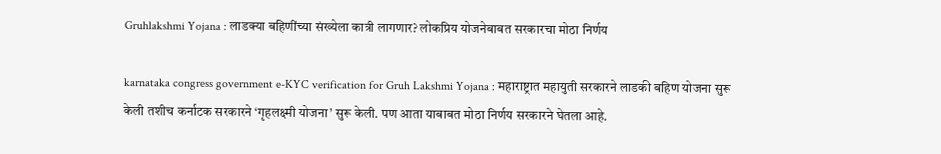Gruhlakshmi Yojana : लाडक्या बहिणींच्या संख्येला कात्री लागणार? लोकप्रिय योजनेबाबत सरकारचा मोठा निर्णय

karnataka congress government e-KYC verification for Gruh Lakshmi Yojana : महाराष्ट्रात महायुती सरकारने लाडकी बहिण योजना सुरू केली तशीच कर्नाटक सरकारने ‘गृहलक्ष्मी योजना’ सुरू केली. पण आता याबाबत मोठा निर्णय सरकारने घेतला आहे.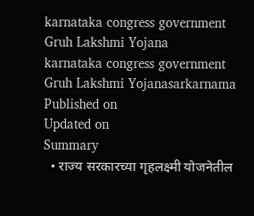karnataka congress government Gruh Lakshmi Yojana
karnataka congress government Gruh Lakshmi Yojanasarkarnama
Published on
Updated on
Summary
  • राज्य सरकारच्या गृहलक्ष्मी योजनेतील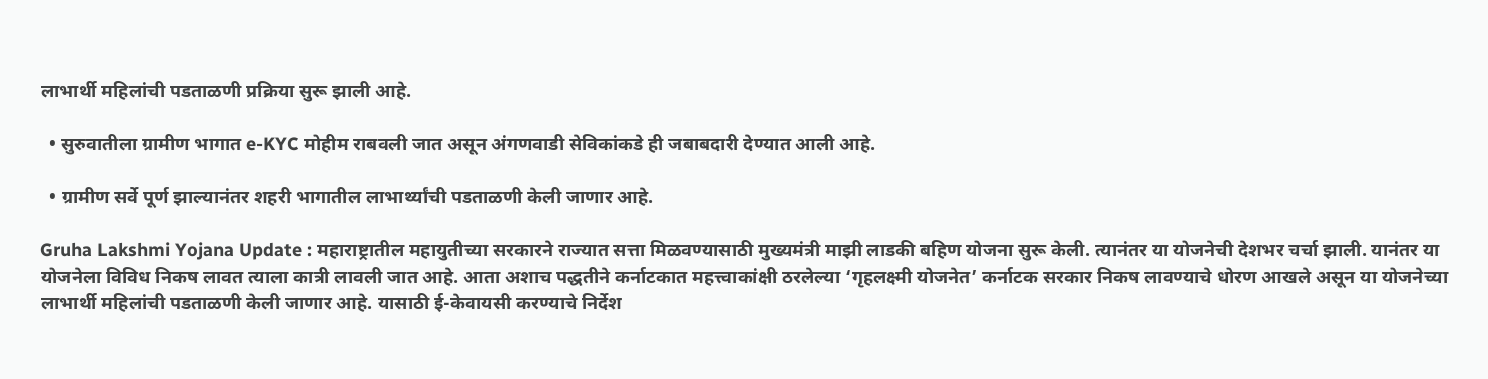लाभार्थी महिलांची पडताळणी प्रक्रिया सुरू झाली आहे.

  • सुरुवातीला ग्रामीण भागात e-KYC मोहीम राबवली जात असून अंगणवाडी सेविकांकडे ही जबाबदारी देण्यात आली आहे.

  • ग्रामीण सर्वे पूर्ण झाल्यानंतर शहरी भागातील लाभार्थ्यांची पडताळणी केली जाणार आहे.

Gruha Lakshmi Yojana Update : महाराष्ट्रातील महायुतीच्या सरकारने राज्यात सत्ता मिळवण्यासाठी मुख्यमंत्री माझी लाडकी बहिण योजना सुरू केली. त्यानंतर या योजनेची देशभर चर्चा झाली. यानंतर या योजनेला विविध निकष लावत त्याला कात्री लावली जात आहे. आता अशाच पद्धतीने कर्नाटकात महत्त्वाकांक्षी ठरलेल्या ‘गृहलक्ष्मी योजनेत’ कर्नाटक सरकार निकष लावण्याचे धोरण आखले असून या योजनेच्या लाभार्थी महिलांची पडताळणी केली जाणार आहे. यासाठी ई-केवायसी करण्याचे निर्देश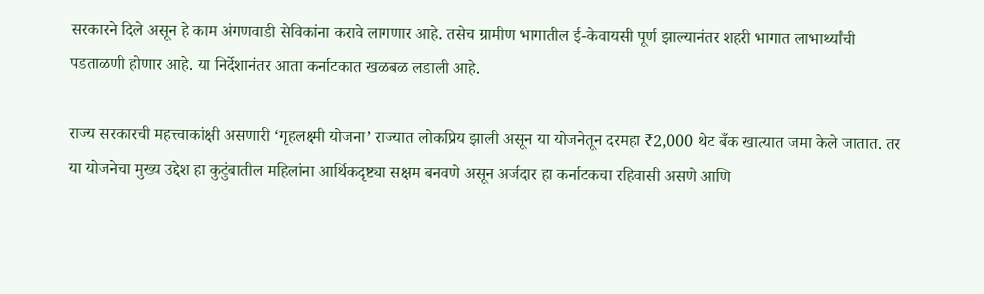सरकारने दिले असून हे काम अंगणवाडी सेविकांना करावे लागणार आहे. तसेच ग्रामीण भागातील ई-केवायसी पूर्ण झाल्यानंतर शहरी भागात लाभार्थ्यांची पडताळणी होणार आहे. या निर्देशानंतर आता कर्नाटकात खळबळ लडाली आहे.

राज्य सरकारची महत्त्वाकांक्षी असणारी ‘गृहलक्ष्मी योजना’ राज्यात लोकप्रिय झाली असून या योजनेतून दरमहा ₹2,000 थेट बँक खात्यात जमा केले जातात. तर या योजनेचा मुख्य उद्देश हा कुटुंबातील महिलांना आर्थिकदृष्ट्या सक्षम बनवणे असून अर्जदार हा कर्नाटकचा रहिवासी असणे आणि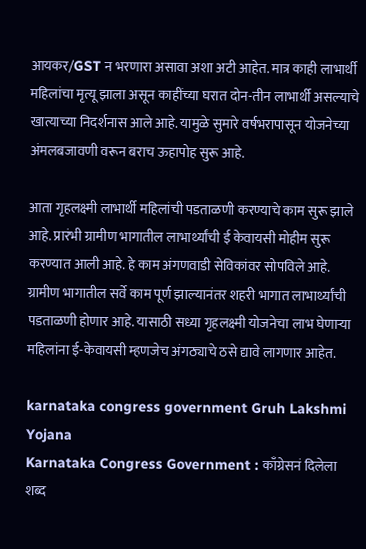आयकर/GST न भरणारा असावा अशा अटी आहेत. मात्र काही लाभार्थी महिलांचा मृत्यू झाला असून काहींच्या घरात दोन-तीन लाभार्थी असल्याचे खात्याच्या निदर्शनास आले आहे. यामुळे सुमारे वर्षभरापासून योजनेच्या अंमलबजावणी वरून बराच ऊहापोह सुरू आहे.

आता गृहलक्ष्मी लाभार्थी महिलांची पडताळणी करण्याचे काम सुरू झाले आहे. प्रारंभी ग्रामीण भागातील लाभार्थ्यांची ई केवायसी मोहीम सुरू करण्यात आली आहे. हे काम अंगणवाडी सेविकांवर सोपविले आहे. ग्रामीण भागातील सर्वे काम पूर्ण झाल्यानंतर शहरी भागात लाभार्थ्यांची पडताळणी होणार आहे. यासाठी सध्या गृहलक्ष्मी योजनेचा लाभ घेणाऱ्या महिलांना ई-केवायसी म्हणजेच अंगठ्याचे ठसे द्यावे लागणार आहेत.

karnataka congress government Gruh Lakshmi Yojana
Karnataka Congress Government : काँग्रेसनं दिलेला शब्द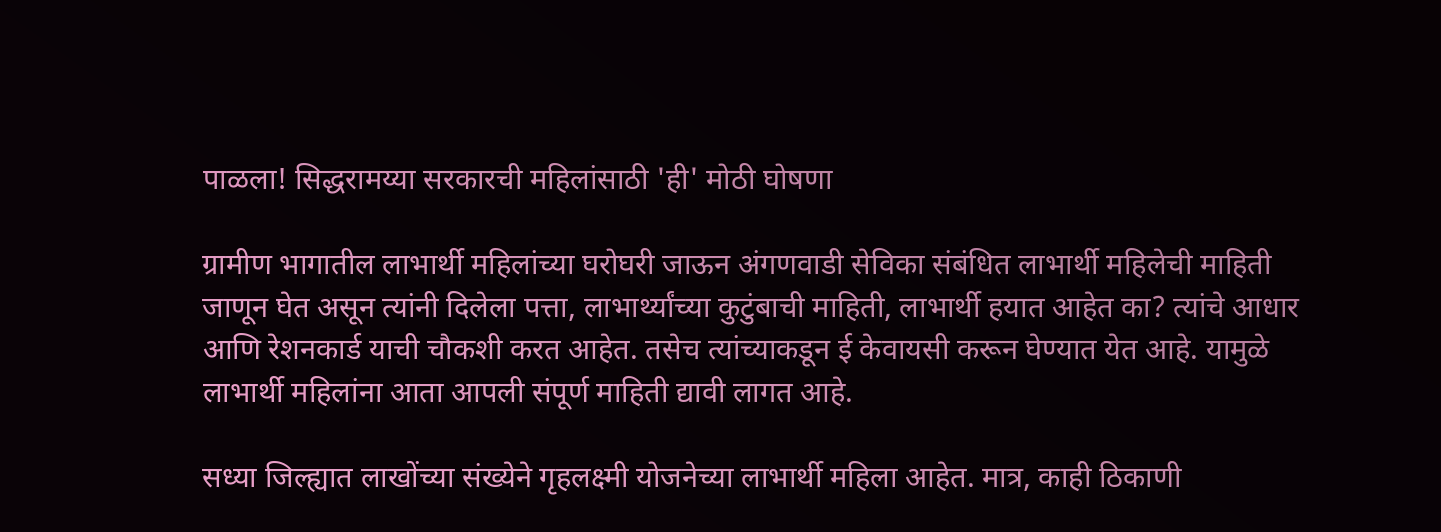पाळला! सिद्धरामय्या सरकारची महिलांसाठी 'ही' मोठी घोषणा

ग्रामीण भागातील लाभार्थी महिलांच्या घरोघरी जाऊन अंगणवाडी सेविका संबंधित लाभार्थी महिलेची माहिती जाणून घेत असून त्यांनी दिलेला पत्ता, लाभार्थ्यांच्या कुटुंबाची माहिती, लाभार्थी हयात आहेत का? त्यांचे आधार आणि रेशनकार्ड याची चौकशी करत आहेत. तसेच त्यांच्याकडून ई केवायसी करून घेण्यात येत आहे. यामुळे लाभार्थी महिलांना आता आपली संपूर्ण माहिती द्यावी लागत आहे.

सध्या जिल्ह्यात लाखोंच्या संख्येने गृहलक्ष्मी योजनेच्या लाभार्थी महिला आहेत. मात्र, काही ठिकाणी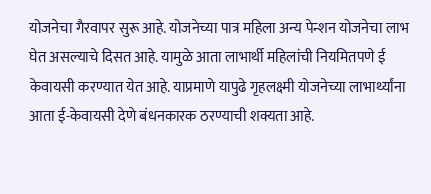योजनेचा गैरवापर सुरू आहे. योजनेच्या पात्र महिला अन्य पेन्शन योजनेचा लाभ घेत असल्याचे दिसत आहे. यामुळे आता लाभार्थी महिलांची नियमितपणे ई केवायसी करण्यात येत आहे. याप्रमाणे यापुढे गृहलक्ष्मी योजनेच्या लाभार्थ्यांना आता ई-केवायसी देणे बंधनकारक ठरण्याची शक्यता आहे.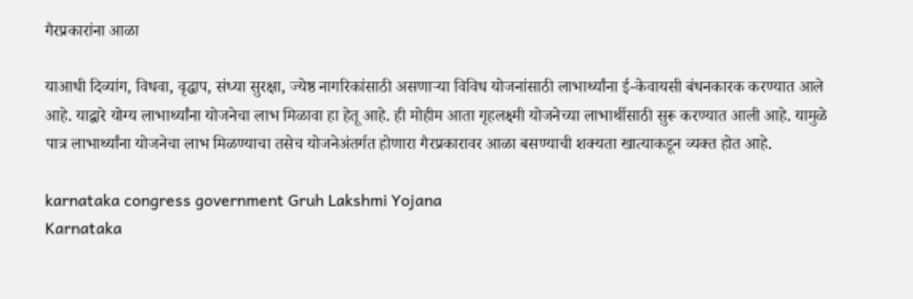गैरप्रकारांना आळा

याआधी दिव्यांग, विधवा, वृद्धाप, संध्या सुरक्षा, ज्येष्ठ नागरिकांसाठी असणाऱ्या विविध योजनांसाठी लाभार्थ्यांना ई-केवायसी बंधनकारक करण्यात आले आहे. याद्वारे योग्य लाभार्थ्यांना योजनेचा लाभ मिळावा हा हेतू आहे. ही मोहीम आता गृहलक्ष्मी योजनेच्या लाभार्थीसाठी सुरू करण्यात आली आहे. यामुळे पात्र लाभार्थ्यांना योजनेचा लाभ मिळण्याचा तसेच योजनेअंतर्गत होणारा गैरप्रकारावर आळा बसण्याची शक्यता खात्याकडून व्यक्त होत आहे.

karnataka congress government Gruh Lakshmi Yojana
Karnataka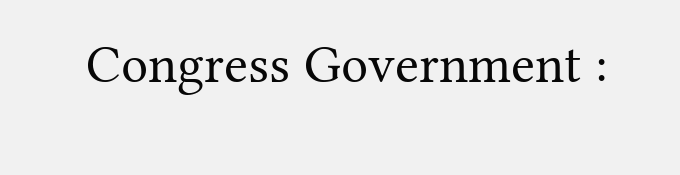Congress Government :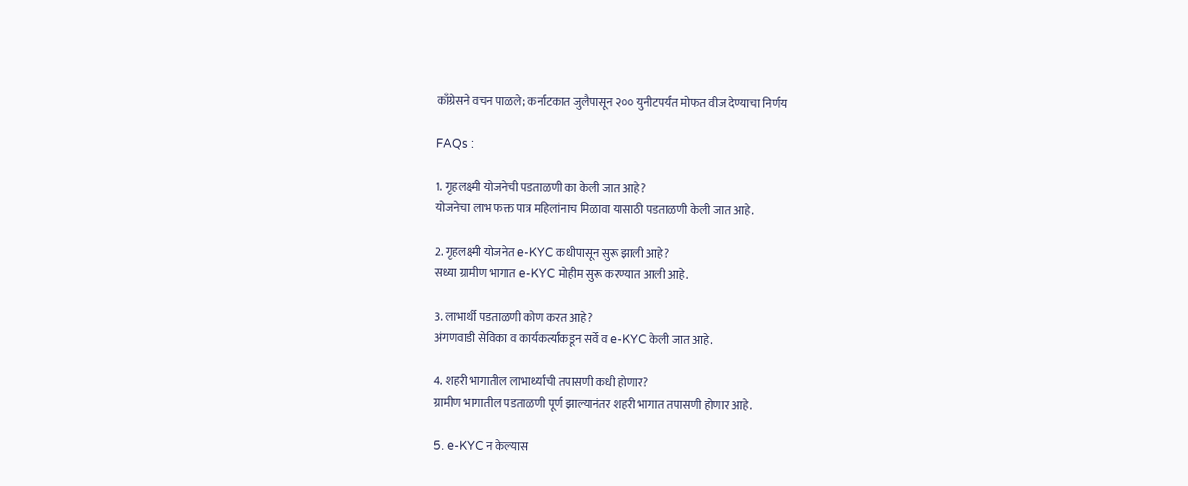काँग्रेसने वचन पाळले; कर्नाटकात जुलैपासून २०० युनीटपर्यंत मोफत वीज देण्याचा निर्णय

FAQs :

1. गृहलक्ष्मी योजनेची पडताळणी का केली जात आहे?
योजनेचा लाभ फक्त पात्र महिलांनाच मिळावा यासाठी पडताळणी केली जात आहे.

2. गृहलक्ष्मी योजनेत e-KYC कधीपासून सुरू झाली आहे?
सध्या ग्रामीण भागात e-KYC मोहीम सुरू करण्यात आली आहे.

3. लाभार्थी पडताळणी कोण करत आहे?
अंगणवाडी सेविका व कार्यकर्त्यांकडून सर्वे व e-KYC केली जात आहे.

4. शहरी भागातील लाभार्थ्यांची तपासणी कधी होणार?
ग्रामीण भागातील पडताळणी पूर्ण झाल्यानंतर शहरी भागात तपासणी होणार आहे.

5. e-KYC न केल्यास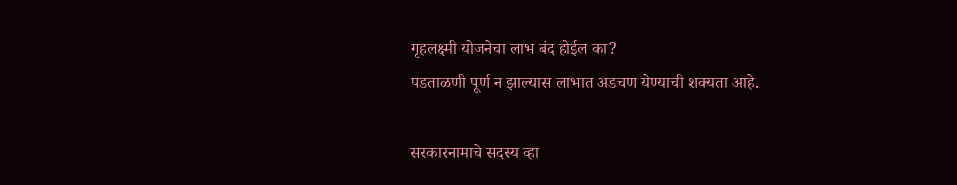गृहलक्ष्मी योजनेचा लाभ बंद होईल का?
पडताळणी पूर्ण न झाल्यास लाभात अडचण येण्याची शक्यता आहे.

सरकारनामाचे सदस्य व्हा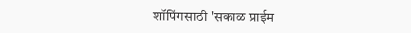शॉपिंगसाठी 'सकाळ प्राईम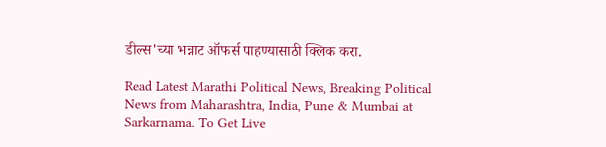डील्स'च्या भन्नाट ऑफर्स पाहण्यासाठी क्लिक करा.

Read Latest Marathi Political News, Breaking Political News from Maharashtra, India, Pune & Mumbai at Sarkarnama. To Get Live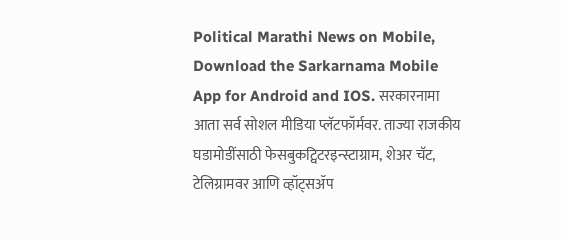Political Marathi News on Mobile, Download the Sarkarnama Mobile App for Android and IOS. सरकारनामा आता सर्व सोशल मीडिया प्लॅटफॉर्मवर. ताज्या राजकीय घडामोडींसाठी फेसबुकट्विटरइन्स्टाग्राम, शेअर चॅट, टेलिग्रामवर आणि व्हॉट्सॲप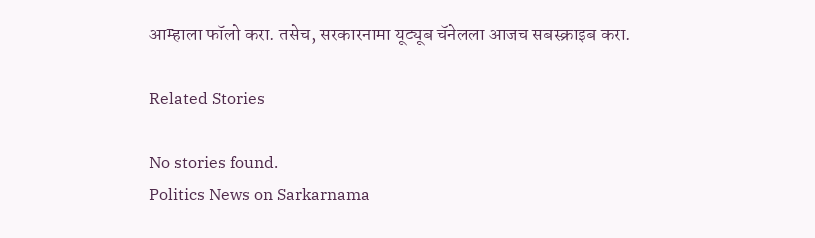आम्हाला फॉलो करा. तसेच, सरकारनामा यूट्यूब चॅनेलला आजच सबस्क्राइब करा.

Related Stories

No stories found.
Politics News on Sarkarnama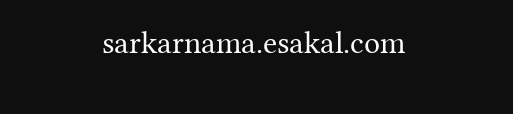sarkarnama.esakal.com